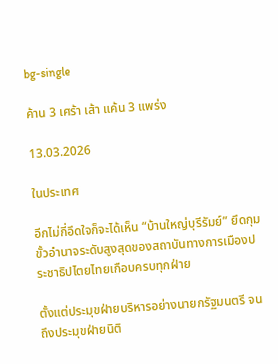bg-single

ค้าน 3 เศร้า เส้า แค้น 3 แพร่ง

13.03.2026

ในประเทศ

อีกไม่กี่อึดใจก็จะได้เห็น “บ้านใหญ่บุรีรัมย์” ยึดกุมขั้วอำนาจระดับสูงสุดของสถาบันทางการเมืองประชาธิปไตยไทยเกือบครบทุกฝ่าย

ตั้งแต่ประมุขฝ่ายบริหารอย่างนายกรัฐมนตรี จนถึงประมุขฝ่ายนิติ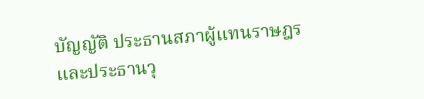บัญญัติ ประธานสภาผู้แทนราษฎร และประธานวุ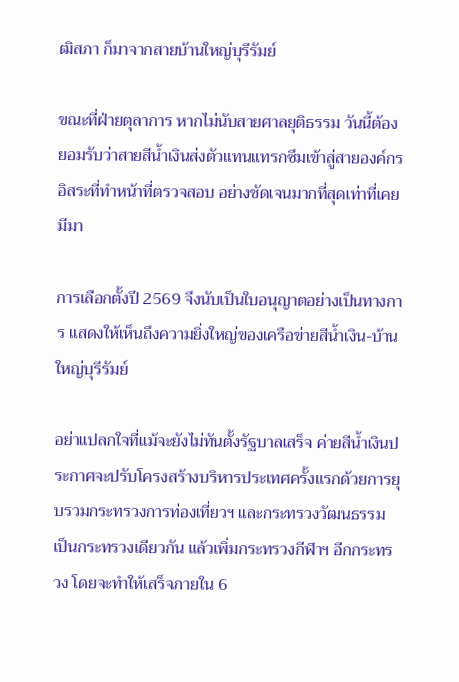ฒิสภา ก็มาจากสายบ้านใหญ่บุรีรัมย์

ขณะที่ฝ่ายตุลาการ หากไม่นับสายศาลยุติธรรม วันนี้ต้องยอมรับว่าสายสีน้ำเงินส่งตัวแทนแทรกซึมเข้าสู่สายองค์กรอิสระที่ทำหน้าที่ตรวจสอบ อย่างชัดเจนมากที่สุดเท่าที่เคยมีมา

การเลือกตั้งปี 2569 จึงนับเป็นใบอนุญาตอย่างเป็นทางการ แสดงให้เห็นถึงความยิ่งใหญ่ของเครือข่ายสีน้ำเงิน-บ้านใหญ่บุรีรัมย์

อย่าแปลกใจที่แม้จะยังไม่ทันตั้งรัฐบาลเสร็จ ค่ายสีน้ำเงินประกาศจะปรับโครงสร้างบริหารประเทศครั้งแรกด้วยการยุบรวมกระทรวงการท่องเที่ยวฯ และกระทรวงวัฒนธรรม เป็นกระทรวงเดียวกัน แล้วเพิ่มกระทรวงกีฬาฯ อีกกระทรวง โดยจะทำให้เสร็จภายใน 6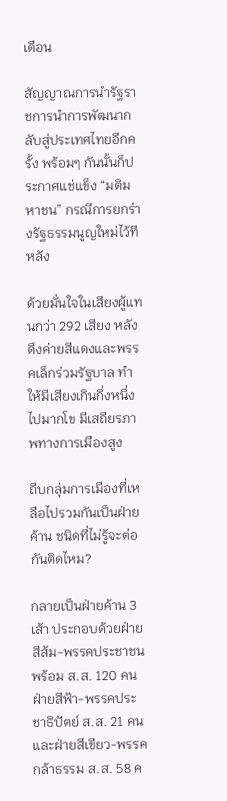เดือน

สัญญาณการนำรัฐราชการนำการพัฒนากลับสู่ประเทศไทยอีกครั้ง พร้อมๆ กันนั้นก็ประกาศแช่แข็ง “มติมหาชน” กรณีการยกร่างรัฐธรรมนูญใหม่ไว้ทีหลัง

ด้วยมั่นใจในเสียงผู้แทนกว่า 292 เสียง หลังดึงค่ายสีแดงและพรรคเล็กร่วมรัฐบาล ทำให้มีเสียงเกินกึ่งหนึ่งไปมากโข มีเสถียรภาพทางการเมืองสูง

ถีบกลุ่มการเมืองที่เหลือไปรวมกันเป็นฝ่ายค้าน ชนิดที่ไม่รู้จะต่อกันติดไหม?

กลายเป็นฝ่ายค้าน 3 เส้า ประกอบด้วยฝ่ายสีส้ม-พรรคประชาชน พร้อม ส.ส. 120 คน ฝ่ายสีฟ้า-พรรคประชาธิปัตย์ ส.ส. 21 คน และฝ่ายสีเขียว-พรรคกล้าธรรม ส.ส. 58 ค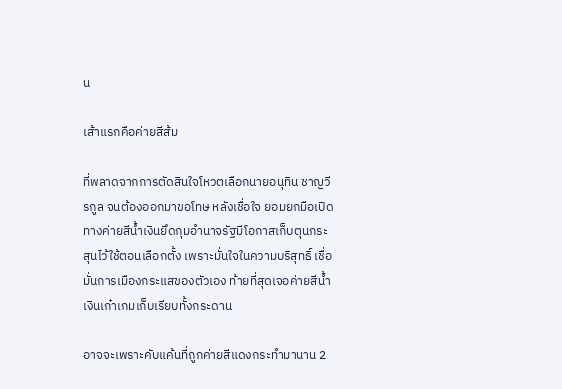น

เส้าแรกคือค่ายสีส้ม

ที่พลาดจากการตัดสินใจโหวตเลือกนายอนุทิน ชาญวีรกูล จนต้องออกมาขอโทษ หลังเชื่อใจ ยอมยกมือเปิดทางค่ายสีน้ำเงินยึดกุมอำนาจรัฐมีโอกาสเก็บตุนกระสุนไว้ใช้ตอนเลือกตั้ง เพราะมั่นใจในความบริสุทธิ์ เชื่อมั่นการเมืองกระแสของตัวเอง ท้ายที่สุดเจอค่ายสีน้ำเงินเก๋าเกมเก็บเรียบทั้งกระดาน

อาจจะเพราะคับแค้นที่ถูกค่ายสีแดงกระทำมานาน 2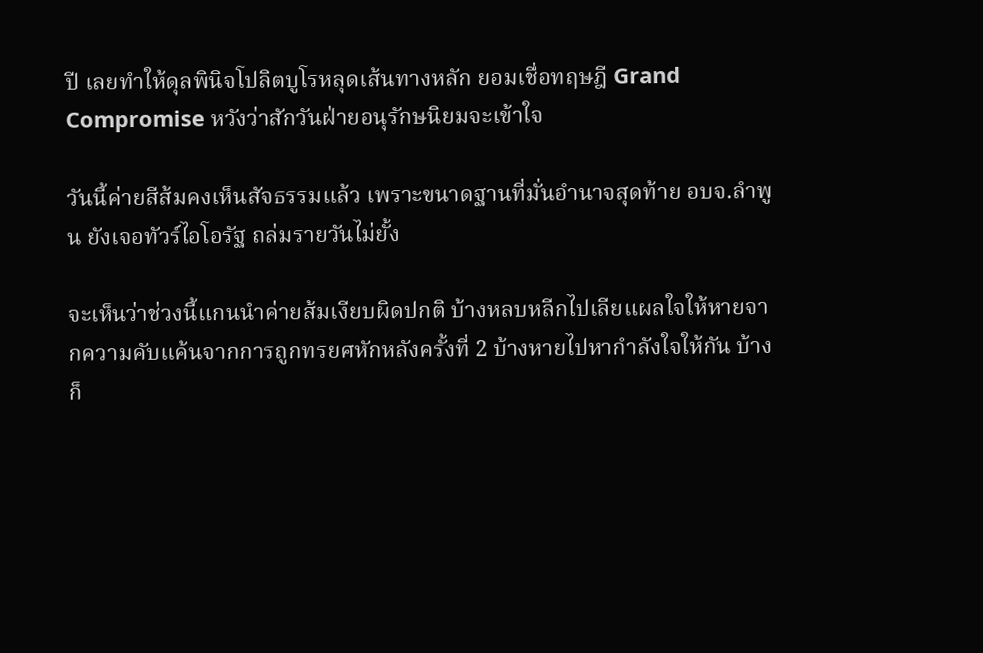ปี เลยทำให้ดุลพินิจโปลิตบูโรหลุดเส้นทางหลัก ยอมเชื่อทฤษฎี Grand Compromise หวังว่าสักวันฝ่ายอนุรักษนิยมจะเข้าใจ

วันนี้ค่ายสีส้มคงเห็นสัจธรรมแล้ว เพราะขนาดฐานที่มั่นอำนาจสุดท้าย อบจ.ลำพูน ยังเจอทัวร์ไอโอรัฐ ถล่มรายวันไม่ยั้ง

จะเห็นว่าช่วงนี้แกนนำค่ายส้มเงียบผิดปกติ บ้างหลบหลีกไปเลียแผลใจให้หายจากความคับแค้นจากการถูกทรยศหักหลังครั้งที่ 2 บ้างหายไปหากำลังใจให้กัน บ้างก็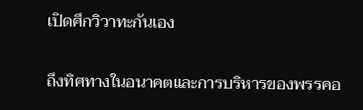เปิดศึกวิวาทะกันเอง

ถึงทิศทางในอนาคตและการบริหารของพรรคอ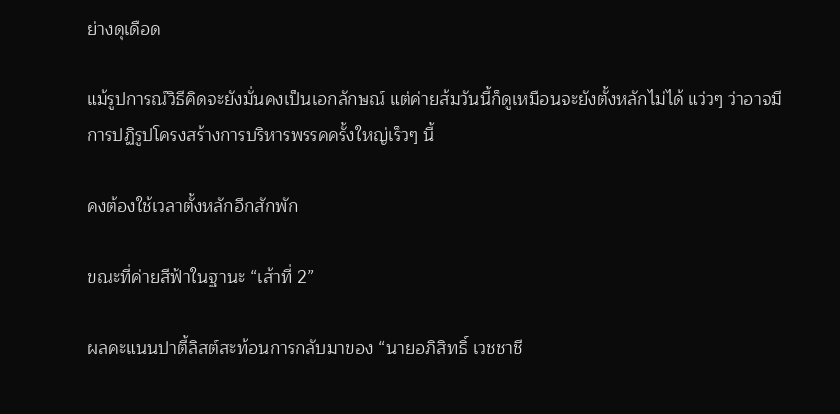ย่างดุเดือด

แม้รูปการณ์วิธีคิดจะยังมั่นคงเป็นเอกลักษณ์ แต่ค่ายส้มวันนี้ก็ดูเหมือนจะยังตั้งหลักไม่ได้ แว่วๆ ว่าอาจมีการปฏิรูปโครงสร้างการบริหารพรรคครั้งใหญ่เร็วๆ นี้

คงต้องใช้เวลาตั้งหลักอีกสักพัก

ขณะที่ค่ายสีฟ้าในฐานะ “เส้าที่ 2”

ผลคะแนนปาตี้ลิสต์สะท้อนการกลับมาของ “นายอภิสิทธิ์ เวชชาชี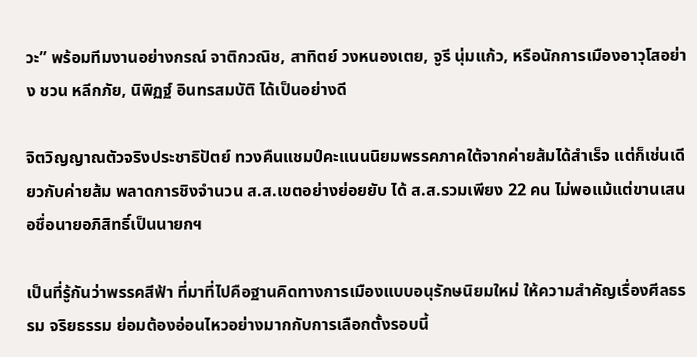วะ” พร้อมทีมงานอย่างกรณ์ จาติกวณิช, สาทิตย์ วงหนองเตย, จูรี นุ่มแก้ว, หรือนักการเมืองอาวุโสอย่าง ชวน หลีกภัย, นิพิฏฐ์ อินทรสมบัติ ได้เป็นอย่างดี

จิตวิญญาณตัวจริงประชาธิปัตย์ ทวงคืนแชมป์คะแนนนิยมพรรคภาคใต้จากค่ายส้มได้สำเร็จ แต่ก็เช่นเดียวกับค่ายส้ม พลาดการชิงจำนวน ส.ส.เขตอย่างย่อยยับ ได้ ส.ส.รวมเพียง 22 คน ไม่พอแม้แต่ขานเสนอชื่อนายอภิสิทธิ์เป็นนายกฯ

เป็นที่รู้กันว่าพรรคสีฟ้า ที่มาที่ไปคือฐานคิดทางการเมืองแบบอนุรักษนิยมใหม่ ให้ความสำคัญเรื่องศีลธรรม จริยธรรม ย่อมต้องอ่อนไหวอย่างมากกับการเลือกตั้งรอบนี้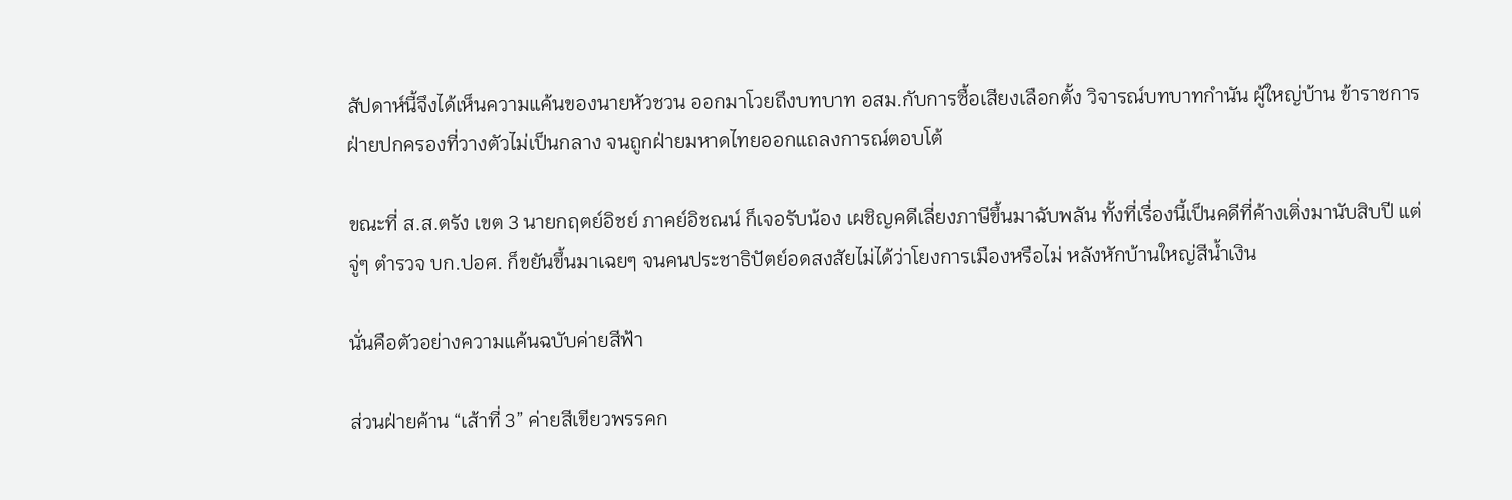สัปดาห์นี้จึงได้เห็นความแค้นของนายหัวชวน ออกมาโวยถึงบทบาท อสม.กับการซื้อเสียงเลือกตั้ง วิจารณ์บทบาทกำนัน ผู้ใหญ่บ้าน ข้าราชการฝ่ายปกครองที่วางตัวไม่เป็นกลาง จนถูกฝ่ายมหาดไทยออกแถลงการณ์ตอบโต้

ขณะที่ ส.ส.ตรัง เขต 3 นายกฤตย์อิชย์ ภาคย์อิชณน์ ก็เจอรับน้อง เผชิญคดีเลี่ยงภาษีขึ้นมาฉับพลัน ทั้งที่เรื่องนี้เป็นคดีที่ค้างเติ่งมานับสิบปี แต่จู่ๆ ตำรวจ บก.ปอศ. ก็ขยันขึ้นมาเฉยๆ จนคนประชาธิปัตย์อดสงสัยไม่ได้ว่าโยงการเมืองหรือไม่ หลังหักบ้านใหญ่สีน้ำเงิน

นั่นคือตัวอย่างความแค้นฉบับค่ายสีฟ้า

ส่วนฝ่ายค้าน “เส้าที่ 3” ค่ายสีเขียวพรรคก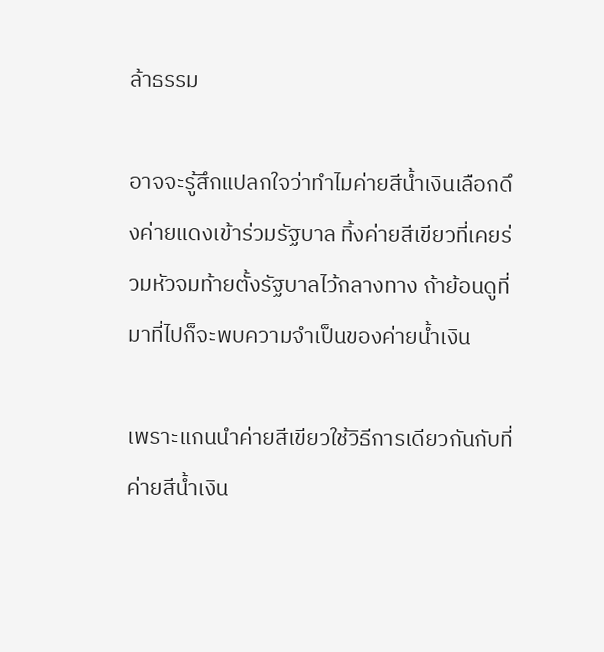ล้าธรรม

อาจจะรู้สึกแปลกใจว่าทำไมค่ายสีน้ำเงินเลือกดึงค่ายแดงเข้าร่วมรัฐบาล ทิ้งค่ายสีเขียวที่เคยร่วมหัวจมท้ายตั้งรัฐบาลไว้กลางทาง ถ้าย้อนดูที่มาที่ไปก็จะพบความจำเป็นของค่ายน้ำเงิน

เพราะแกนนำค่ายสีเขียวใช้วิธีการเดียวกันกับที่ค่ายสีน้ำเงิน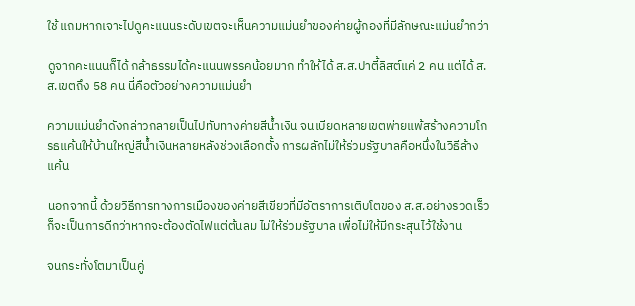ใช้ แถมหากเจาะไปดูคะแนนระดับเขตจะเห็นความแม่นยำของค่ายผู้กองที่มีลักษณะแม่นยำกว่า

ดูจากคะแนนก็ได้ กล้าธรรมได้คะแนนพรรคน้อยมาก ทำให้ได้ ส.ส.ปาตี้ลิสต์แค่ 2 คน แต่ได้ ส.ส.เขตถึง 58 คน นี่คือตัวอย่างความแม่นยำ

ความแม่นยำดังกล่าวกลายเป็นไปทับทางค่ายสีน้ำเงิน จนเบียดหลายเขตพ่ายแพ้สร้างความโกรธแค้นให้บ้านใหญ่สีน้ำเงินหลายหลังช่วงเลือกตั้ง การผลักไม่ให้ร่วมรัฐบาลคือหนึ่งในวิธีล้างแค้น

นอกจากนี้ ด้วยวิธีการทางการเมืองของค่ายสีเขียวที่มีอัตราการเติบโตของ ส.ส.อย่างรวดเร็ว ก็จะเป็นการดีกว่าหากจะต้องตัดไฟแต่ต้นลม ไม่ให้ร่วมรัฐบาล เพื่อไม่ให้มีกระสุนไว้ใช้งาน

จนกระทั่งโตมาเป็นคู่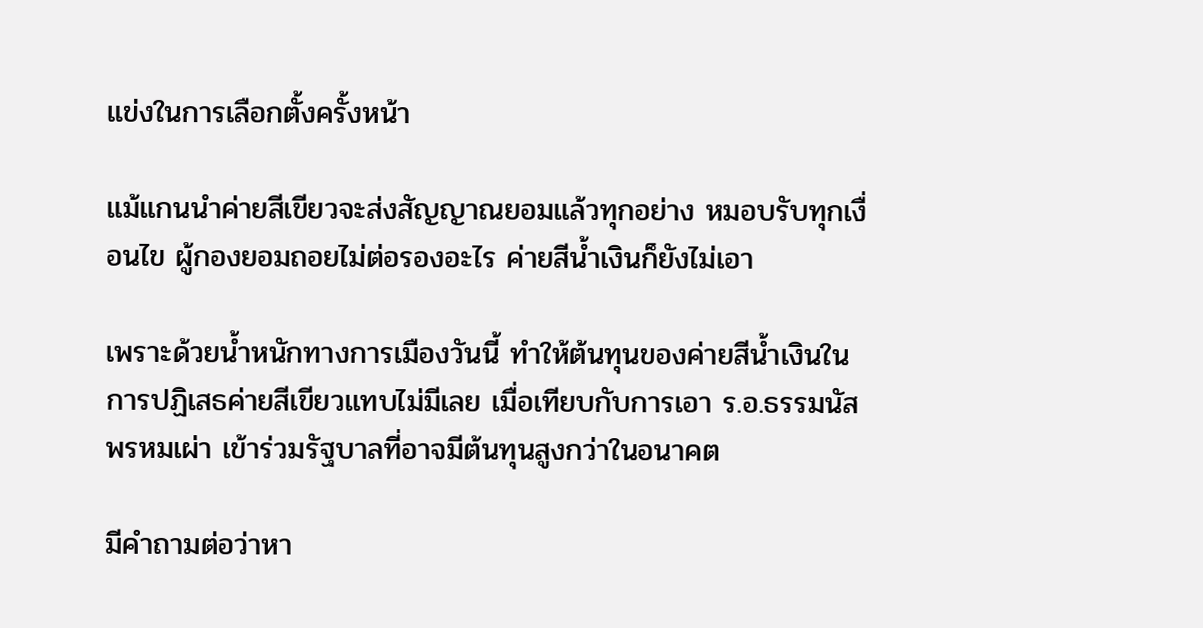แข่งในการเลือกตั้งครั้งหน้า

แม้แกนนำค่ายสีเขียวจะส่งสัญญาณยอมแล้วทุกอย่าง หมอบรับทุกเงื่อนไข ผู้กองยอมถอยไม่ต่อรองอะไร ค่ายสีน้ำเงินก็ยังไม่เอา

เพราะด้วยน้ำหนักทางการเมืองวันนี้ ทำให้ต้นทุนของค่ายสีน้ำเงินในการปฏิเสธค่ายสีเขียวแทบไม่มีเลย เมื่อเทียบกับการเอา ร.อ.ธรรมนัส พรหมเผ่า เข้าร่วมรัฐบาลที่อาจมีต้นทุนสูงกว่าในอนาคต

มีคำถามต่อว่าหา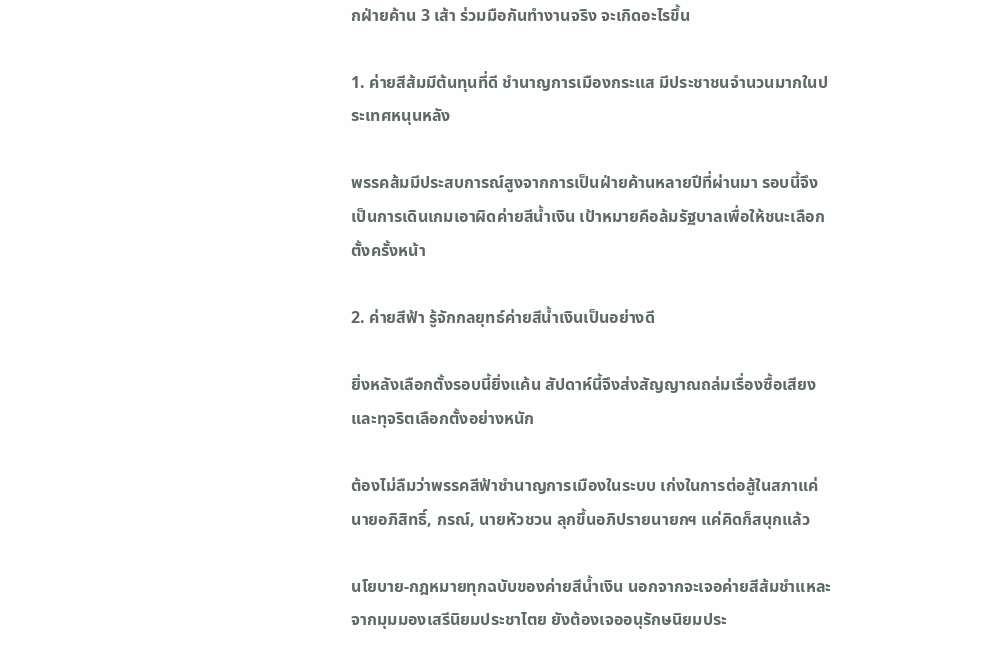กฝ่ายค้าน 3 เส้า ร่วมมือกันทำงานจริง จะเกิดอะไรขึ้น

1. ค่ายสีส้มมีต้นทุนที่ดี ชำนาญการเมืองกระแส มีประชาชนจำนวนมากในประเทศหนุนหลัง

พรรคส้มมีประสบการณ์สูงจากการเป็นฝ่ายค้านหลายปีที่ผ่านมา รอบนี้จึงเป็นการเดินเกมเอาผิดค่ายสีน้ำเงิน เป้าหมายคือล้มรัฐบาลเพื่อให้ชนะเลือกตั้งครั้งหน้า

2. ค่ายสีฟ้า รู้จักกลยุทธ์ค่ายสีน้ำเงินเป็นอย่างดี

ยิ่งหลังเลือกตั้งรอบนี้ยิ่งแค้น สัปดาห์นี้จึงส่งสัญญาณถล่มเรื่องซื้อเสียงและทุจริตเลือกตั้งอย่างหนัก

ต้องไม่ลืมว่าพรรคสีฟ้าชำนาญการเมืองในระบบ เก่งในการต่อสู้ในสภาแค่ นายอภิสิทธิ์, กรณ์, นายหัวชวน ลุกขึ้นอภิปรายนายกฯ แค่คิดก็สนุกแล้ว

นโยบาย-กฎหมายทุกฉบับของค่ายสีน้ำเงิน นอกจากจะเจอค่ายสีส้มชำแหละจากมุมมองเสรีนิยมประชาไตย ยังต้องเจออนุรักษนิยมประ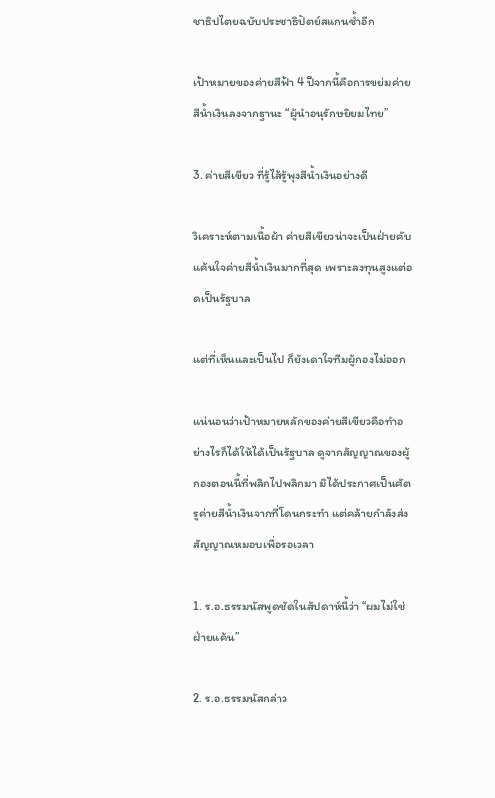ชาธิปไตยฉบับประชาธิปัตย์สแกนซ้ำอีก

เป้าหมายของค่ายสีฟ้า 4 ปีจากนี้คือการขย่มค่ายสีน้ำเงินลงจากฐานะ “ผู้นำอนุรักษยิยมไทย”

3. ค่ายสีเขียว ที่รู้ไส้รู้พุงสีน้ำเงินอย่างดี

วิเคราะห์ตามเนื้อผ้า ค่ายสีเขียวน่าจะเป็นฝ่ายคับแค้นใจค่ายสีน้ำเงินมากที่สุด เพราะลงทุนสูงแต่อดเป็นรัฐบาล

แต่ที่เห็นและเป็นไป ก็ยังเดาใจทีมผู้กองไม่ออก

แน่นอนว่าเป้าหมายหลักของค่ายสีเขียวคือทำอย่างไรก็ได้ให้ได้เป็นรัฐบาล ดูจากสัญญาณของผู้กองตอนนี้ที่พลิกไปพลิกมา มิได้ประกาศเป็นศัตรูค่ายสีน้ำเงินจากที่โดนกระทำ แต่คล้ายกำลังส่งสัญญาณหมอบเพื่อรอเวลา

1. ร.อ.ธรรมนัสพูดชัดในสัปดาห์นี้ว่า “ผมไม่ใช่ฝ่ายแค้น”

2. ร.อ.ธรรมนัสกล่าว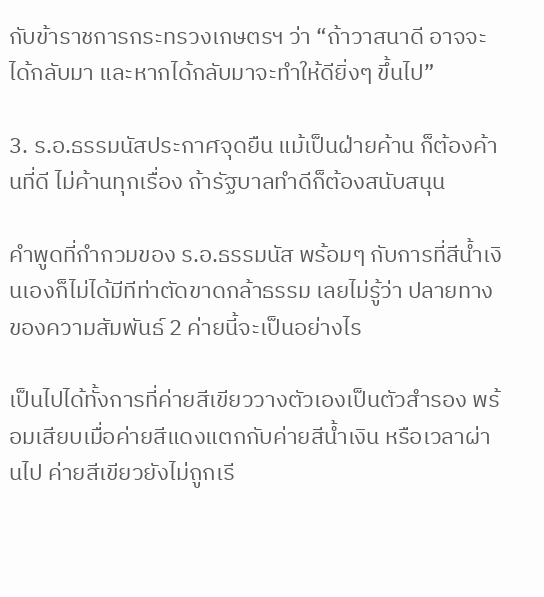กับข้าราชการกระทรวงเกษตรฯ ว่า “ถ้าวาสนาดี อาจจะได้กลับมา และหากได้กลับมาจะทำให้ดียิ่งๆ ขึ้นไป”

3. ร.อ.ธรรมนัสประกาศจุดยืน แม้เป็นฝ่ายค้าน ก็ต้องค้านที่ดี ไม่ค้านทุกเรื่อง ถ้ารัฐบาลทำดีก็ต้องสนับสนุน

คำพูดที่กำกวมของ ร.อ.ธรรมนัส พร้อมๆ กับการที่สีน้ำเงินเองก็ไม่ได้มีทีท่าตัดขาดกล้าธรรม เลยไม่รู้ว่า ปลายทางของความสัมพันธ์ 2 ค่ายนี้จะเป็นอย่างไร

เป็นไปได้ทั้งการที่ค่ายสีเขียววางตัวเองเป็นตัวสำรอง พร้อมเสียบเมื่อค่ายสีแดงแตกกับค่ายสีน้ำเงิน หรือเวลาผ่านไป ค่ายสีเขียวยังไม่ถูกเรี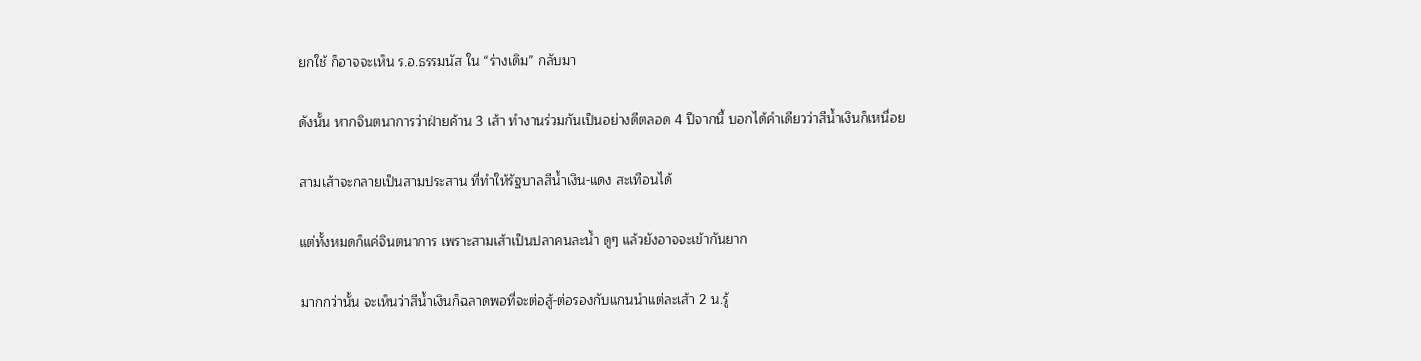ยกใช้ ก็อาจจะเห็น ร.อ.ธรรมนัส ใน “ร่างเดิม” กลับมา

ดังนั้น หากจินตนาการว่าฝ่ายค้าน 3 เส้า ทำงานร่วมกันเป็นอย่างดีตลอด 4 ปีจากนี้ บอกได้คำเดียวว่าสีน้ำเงินก็เหนื่อย

สามเส้าจะกลายเป็นสามประสาน ที่ทำให้รัฐบาลสีน้ำเงิน-แดง สะเทือนได้

แต่ทั้งหมดก็แค่จินตนาการ เพราะสามเส้าเป็นปลาคนละน้ำ ดูๆ แล้วยังอาจจะเข้ากันยาก

มากกว่านั้น จะเห็นว่าสีน้ำเงินก็ฉลาดพอที่จะต่อสู้-ต่อรองกับแกนนำแต่ละเส้า 2 น.รู้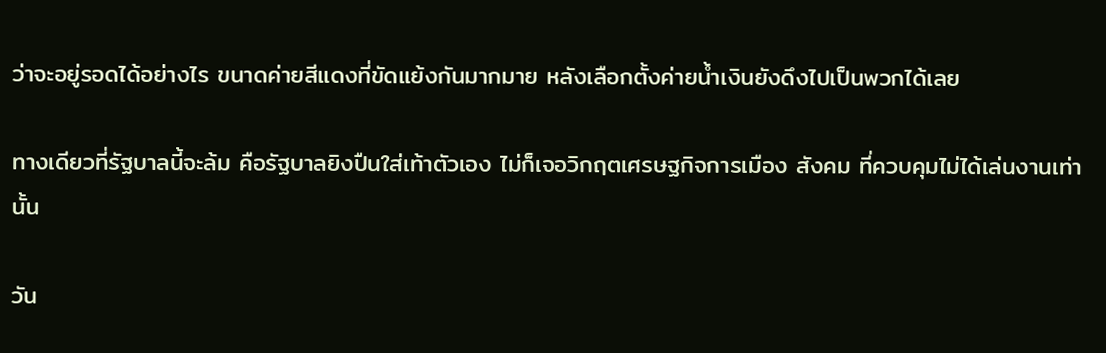ว่าจะอยู่รอดได้อย่างไร ขนาดค่ายสีแดงที่ขัดแย้งกันมากมาย หลังเลือกตั้งค่ายน้ำเงินยังดึงไปเป็นพวกได้เลย

ทางเดียวที่รัฐบาลนี้จะล้ม คือรัฐบาลยิงปืนใส่เท้าตัวเอง ไม่ก็เจอวิกฤตเศรษฐกิจการเมือง สังคม ที่ควบคุมไม่ได้เล่นงานเท่านั้น

วัน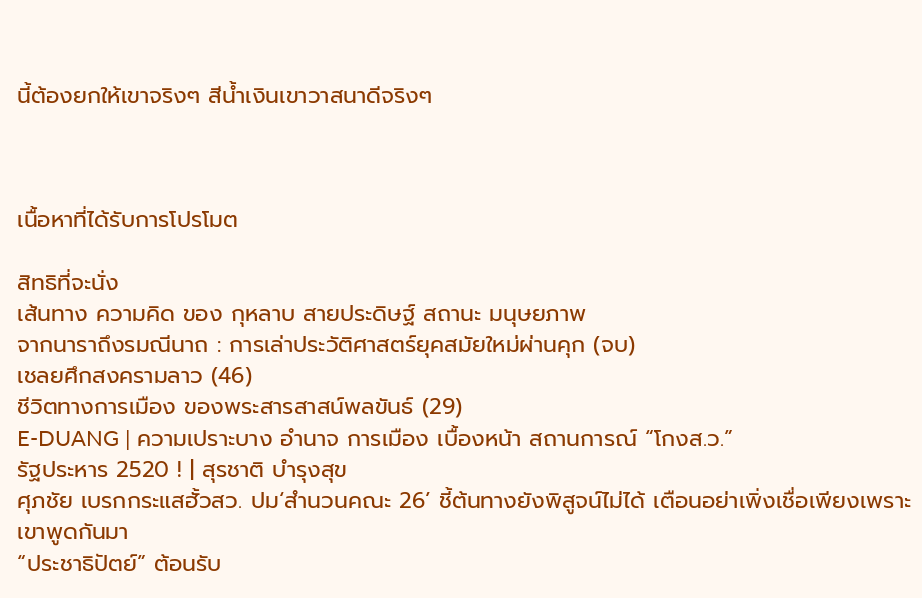นี้ต้องยกให้เขาจริงๆ สีน้ำเงินเขาวาสนาดีจริงๆ



เนื้อหาที่ได้รับการโปรโมต

สิทธิที่จะนั่ง
เส้นทาง ความคิด ของ กุหลาบ สายประดิษฐ์ สถานะ มนุษยภาพ
จากนาราถึงรมณีนาถ : การเล่าประวัติศาสตร์ยุคสมัยใหม่ผ่านคุก (จบ)
เชลยศึกสงครามลาว (46)
ชีวิตทางการเมือง ของพระสารสาสน์พลขันธ์ (29)
E-DUANG | ความเปราะบาง อำนาจ การเมือง เบื้องหน้า สถานการณ์ “โกงส.ว.”
รัฐประหาร 2520 ! | สุรชาติ บำรุงสุข
ศุภชัย เบรกกระแสฮั้วสว. ปม‘สำนวนคณะ 26’ ชี้ต้นทางยังพิสูจน์ไม่ได้ เตือนอย่าเพิ่งเชื่อเพียงเพราะเขาพูดกันมา
“ประชาธิปัตย์” ต้อนรับ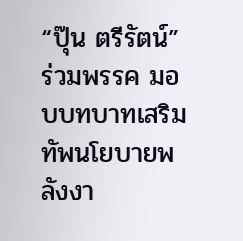“ปุ๊น ตรีรัตน์” ร่วมพรรค มอบบทบาทเสริมทัพนโยบายพลังงา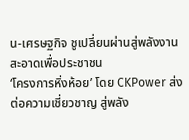น-เศรษฐกิจ ชูเปลี่ยนผ่านสู่พลังงานสะอาดเพื่อประชาชน
‘โครงการหิ่งห้อย’ โดย CKPower ส่งต่อความเชี่ยวชาญ สู่พลัง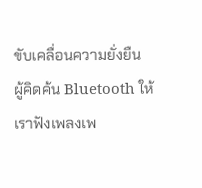ขับเคลื่อนความยั่งยืน
ผู้คิดค้น Bluetooth ให้เราฟังเพลงเพ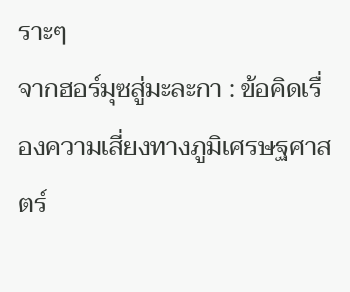ราะๆ
จากฮอร์มุซสู่มะละกา : ข้อคิดเรื่องความเสี่ยงทางภูมิเศรษฐศาสตร์